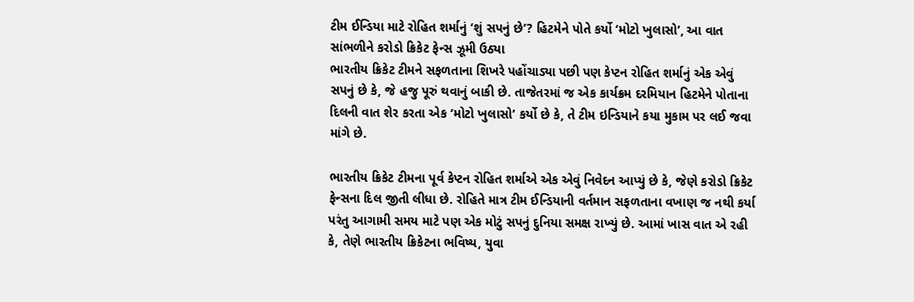ટીમ ઈન્ડિયા માટે રોહિત શર્માનું ‘શું સપનું છે’? હિટમેને પોતે કર્યો ‘મોટો ખુલાસો’, આ વાત સાંભળીને કરોડો ક્રિકેટ ફેન્સ ઝૂમી ઉઠ્યા
ભારતીય ક્રિકેટ ટીમને સફળતાના શિખરે પહોંચાડ્યા પછી પણ કેપ્ટન રોહિત શર્માનું એક એવું સપનું છે કે, જે હજુ પૂરું થવાનું બાકી છે. તાજેતરમાં જ એક કાર્યક્રમ દરમિયાન હિટમેને પોતાના દિલની વાત શેર કરતા એક ‘મોટો ખુલાસો’ કર્યો છે કે, તે ટીમ ઇન્ડિયાને કયા મુકામ પર લઈ જવા માંગે છે.

ભારતીય ક્રિકેટ ટીમના પૂર્વ કેપ્ટન રોહિત શર્માએ એક એવું નિવેદન આપ્યું છે કે, જેણે કરોડો ક્રિકેટ ફેન્સના દિલ જીતી લીધા છે. રોહિતે માત્ર ટીમ ઈન્ડિયાની વર્તમાન સફળતાના વખાણ જ નથી કર્યા પરંતુ આગામી સમય માટે પણ એક મોટું સપનું દુનિયા સમક્ષ રાખ્યું છે. આમાં ખાસ વાત એ રહી કે, તેણે ભારતીય ક્રિકેટના ભવિષ્ય, યુવા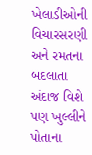ખેલાડીઓની વિચારસરણી અને રમતના બદલાતા અંદાજ વિશે પણ ખુલ્લીને પોતાના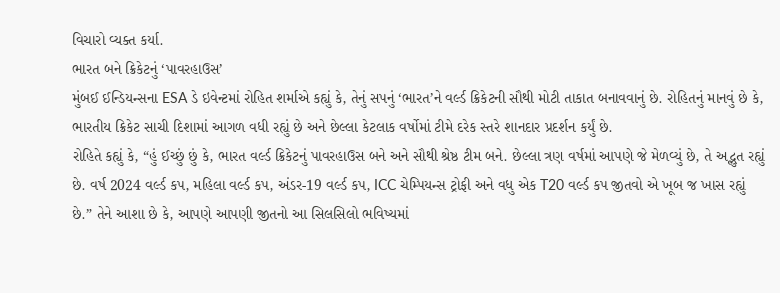વિચારો વ્યક્ત કર્યા.
ભારત બને ક્રિકેટનું ‘પાવરહાઉસ’
મુંબઈ ઈન્ડિયન્સના ESA ડે ઇવેન્ટમાં રોહિત શર્માએ કહ્યું કે, તેનું સપનું ‘ભારત’ને વર્લ્ડ ક્રિકેટની સૌથી મોટી તાકાત બનાવવાનું છે. રોહિતનું માનવું છે કે, ભારતીય ક્રિકેટ સાચી દિશામાં આગળ વધી રહ્યું છે અને છેલ્લા કેટલાક વર્ષોમાં ટીમે દરેક સ્તરે શાનદાર પ્રદર્શન કર્યું છે.
રોહિતે કહ્યું કે, “હું ઈચ્છું છું કે, ભારત વર્લ્ડ ક્રિકેટનું પાવરહાઉસ બને અને સૌથી શ્રેષ્ઠ ટીમ બને. છેલ્લા ત્રણ વર્ષમાં આપણે જે મેળવ્યું છે, તે અદ્ભુત રહ્યું છે. વર્ષ 2024 વર્લ્ડ કપ, મહિલા વર્લ્ડ કપ, અંડર-19 વર્લ્ડ કપ, ICC ચેમ્પિયન્સ ટ્રોફી અને વધુ એક T20 વર્લ્ડ કપ જીતવો એ ખૂબ જ ખાસ રહ્યું છે.” તેને આશા છે કે, આપણે આપણી જીતનો આ સિલસિલો ભવિષ્યમાં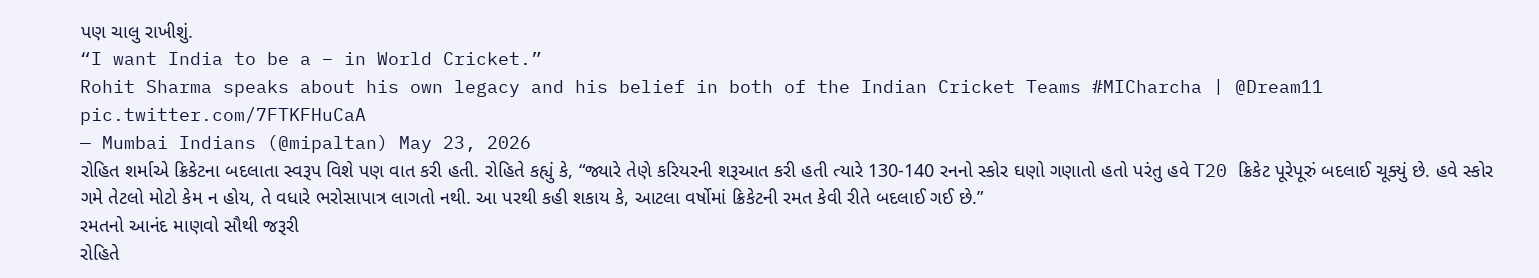પણ ચાલુ રાખીશું.
“I want India to be a – in World Cricket.”
Rohit Sharma speaks about his own legacy and his belief in both of the Indian Cricket Teams #MICharcha | @Dream11 pic.twitter.com/7FTKFHuCaA
— Mumbai Indians (@mipaltan) May 23, 2026
રોહિત શર્માએ ક્રિકેટના બદલાતા સ્વરૂપ વિશે પણ વાત કરી હતી. રોહિતે કહ્યું કે, “જ્યારે તેણે કરિયરની શરૂઆત કરી હતી ત્યારે 130-140 રનનો સ્કોર ઘણો ગણાતો હતો પરંતુ હવે T20 ક્રિકેટ પૂરેપૂરું બદલાઈ ચૂક્યું છે. હવે સ્કોર ગમે તેટલો મોટો કેમ ન હોય, તે વધારે ભરોસાપાત્ર લાગતો નથી. આ પરથી કહી શકાય કે, આટલા વર્ષોમાં ક્રિકેટની રમત કેવી રીતે બદલાઈ ગઈ છે.”
રમતનો આનંદ માણવો સૌથી જરૂરી
રોહિતે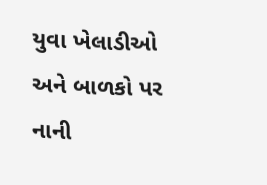યુવા ખેલાડીઓ અને બાળકો પર નાની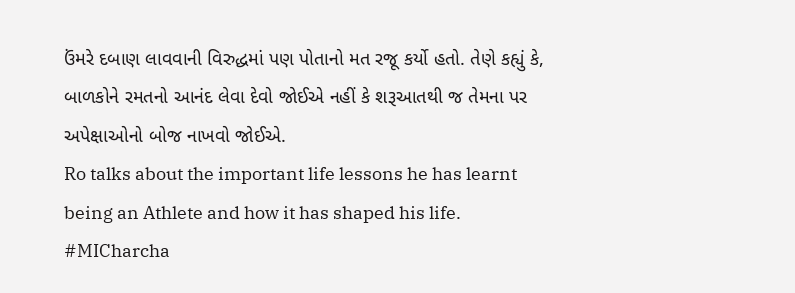ઉંમરે દબાણ લાવવાની વિરુદ્ધમાં પણ પોતાનો મત રજૂ કર્યો હતો. તેણે કહ્યું કે, બાળકોને રમતનો આનંદ લેવા દેવો જોઈએ નહીં કે શરૂઆતથી જ તેમના પર અપેક્ષાઓનો બોજ નાખવો જોઈએ.
Ro talks about the important life lessons he has learnt being an Athlete and how it has shaped his life. #MICharcha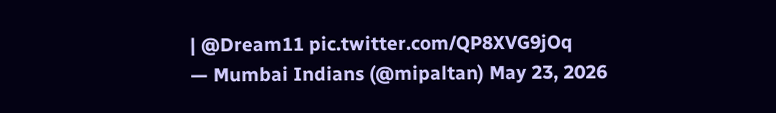| @Dream11 pic.twitter.com/QP8XVG9jOq
— Mumbai Indians (@mipaltan) May 23, 2026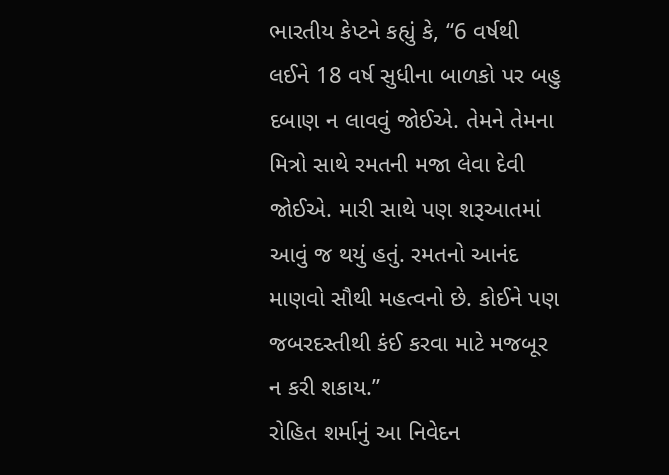ભારતીય કેપ્ટને કહ્યું કે, “6 વર્ષથી લઈને 18 વર્ષ સુધીના બાળકો પર બહુ દબાણ ન લાવવું જોઈએ. તેમને તેમના મિત્રો સાથે રમતની મજા લેવા દેવી જોઈએ. મારી સાથે પણ શરૂઆતમાં આવું જ થયું હતું. રમતનો આનંદ માણવો સૌથી મહત્વનો છે. કોઈને પણ જબરદસ્તીથી કંઈ કરવા માટે મજબૂર ન કરી શકાય.”
રોહિત શર્માનું આ નિવેદન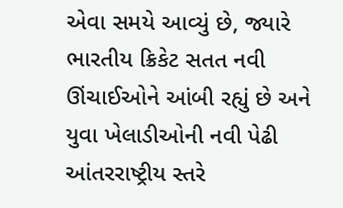એવા સમયે આવ્યું છે, જ્યારે ભારતીય ક્રિકેટ સતત નવી ઊંચાઈઓને આંબી રહ્યું છે અને યુવા ખેલાડીઓની નવી પેઢી આંતરરાષ્ટ્રીય સ્તરે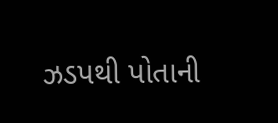ઝડપથી પોતાની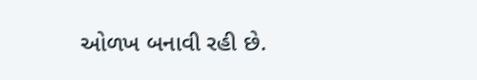ઓળખ બનાવી રહી છે.